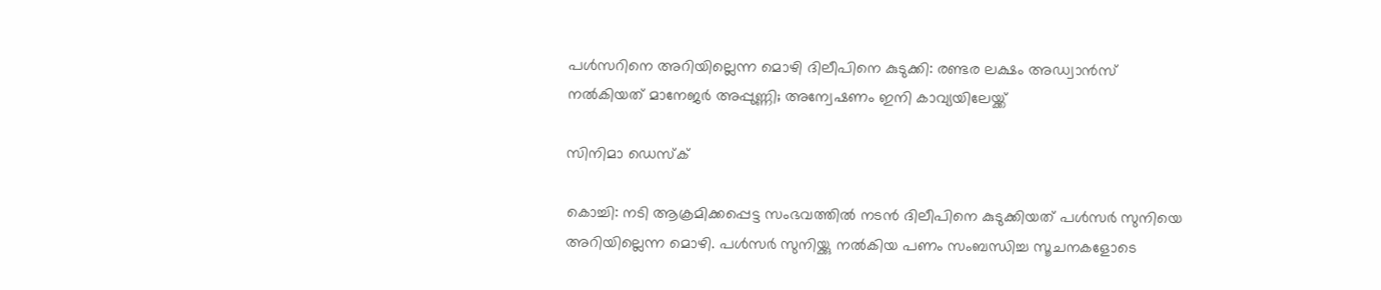പൾസറിനെ അറിയില്ലെന്ന മൊഴി ദിലീപിനെ കുടുക്കി: രണ്ടര ലക്ഷം അഡ്വാൻസ് നൽകിയത് മാനേജർ അപ്പുണ്ണി; അന്വേഷണം ഇനി കാവ്യയിലേയ്ക്ക്

സിനിമാ ഡെസ്‌ക്

കൊച്ചി: നടി ആക്രമിക്കപ്പെട്ട സംഭവത്തിൽ നടൻ ദിലീപിനെ കുടുക്കിയത് പൾസർ സുനിയെ അറിയില്ലെന്ന മൊഴി. പൾസർ സുനിയ്ക്കു നൽകിയ പണം സംബന്ധിച്ച സൂചനകളോടെ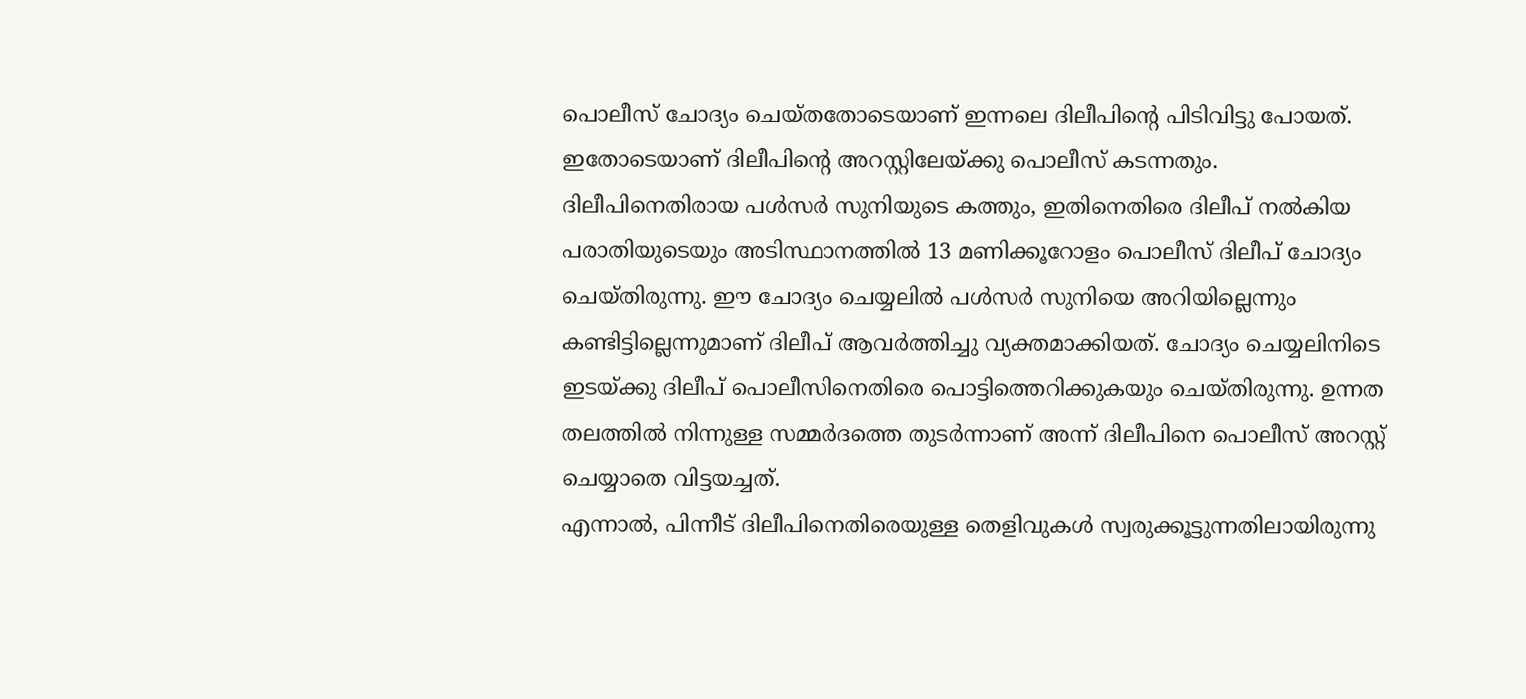പൊലീസ് ചോദ്യം ചെയ്തതോടെയാണ് ഇന്നലെ ദിലീപിന്റെ പിടിവിട്ടു പോയത്. ഇതോടെയാണ് ദിലീപിന്റെ അറസ്റ്റിലേയ്ക്കു പൊലീസ് കടന്നതും.
ദിലീപിനെതിരായ പൾസർ സുനിയുടെ കത്തും, ഇതിനെതിരെ ദിലീപ് നൽകിയ പരാതിയുടെയും അടിസ്ഥാനത്തിൽ 13 മണിക്കൂറോളം പൊലീസ് ദിലീപ് ചോദ്യം ചെയ്തിരുന്നു. ഈ ചോദ്യം ചെയ്യലിൽ പൾസർ സുനിയെ അറിയില്ലെന്നും കണ്ടിട്ടില്ലെന്നുമാണ് ദിലീപ് ആവർത്തിച്ചു വ്യക്തമാക്കിയത്. ചോദ്യം ചെയ്യലിനിടെ ഇടയ്ക്കു ദിലീപ് പൊലീസിനെതിരെ പൊട്ടിത്തെറിക്കുകയും ചെയ്തിരുന്നു. ഉന്നത തലത്തിൽ നിന്നുള്ള സമ്മർദത്തെ തുടർന്നാണ് അന്ന് ദിലീപിനെ പൊലീസ് അറസ്റ്റ് ചെയ്യാതെ വിട്ടയച്ചത്.
എന്നാൽ, പിന്നീട് ദിലീപിനെതിരെയുള്ള തെളിവുകൾ സ്വരുക്കൂട്ടുന്നതിലായിരുന്നു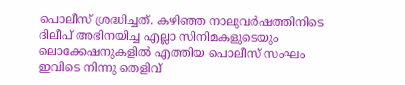പൊലീസ് ശ്രദ്ധിച്ചത്. കഴിഞ്ഞ നാലുവർഷത്തിനിടെ ദിലീപ് അഭിനയിച്ച എല്ലാ സിനിമകളുടെയും ലൊക്കേഷനുകളിൽ എത്തിയ പൊലീസ് സംഘം ഇവിടെ നിന്നു തെളിവ്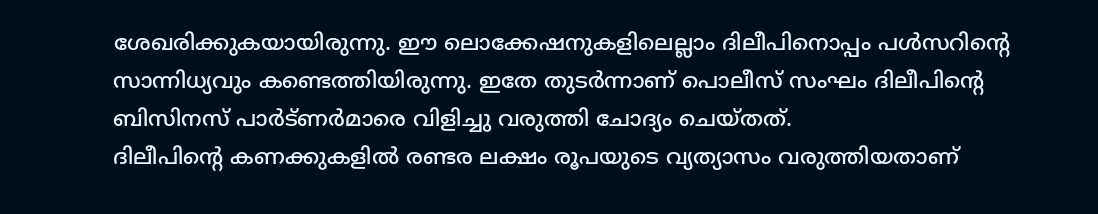ശേഖരിക്കുകയായിരുന്നു. ഈ ലൊക്കേഷനുകളിലെല്ലാം ദിലീപിനൊപ്പം പൾസറിന്റെ സാന്നിധ്യവും കണ്ടെത്തിയിരുന്നു. ഇതേ തുടർന്നാണ് പൊലീസ് സംഘം ദിലീപിന്റെ ബിസിനസ് പാർട്ണർമാരെ വിളിച്ചു വരുത്തി ചോദ്യം ചെയ്തത്.
ദിലീപിന്റെ കണക്കുകളിൽ രണ്ടര ലക്ഷം രൂപയുടെ വ്യത്യാസം വരുത്തിയതാണ്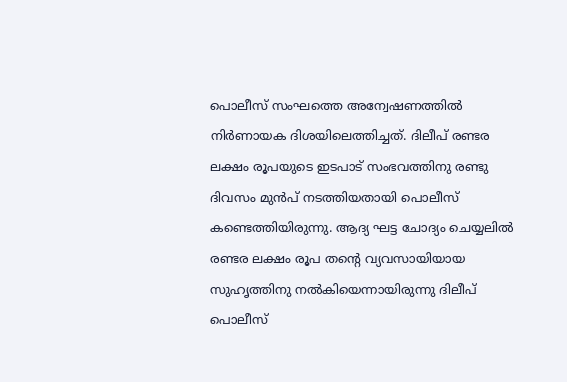പൊലീസ് സംഘത്തെ അന്വേഷണത്തിൽ നിർണായക ദിശയിലെത്തിച്ചത്. ദിലീപ് രണ്ടര ലക്ഷം രൂപയുടെ ഇടപാട് സംഭവത്തിനു രണ്ടു ദിവസം മുൻപ് നടത്തിയതായി പൊലീസ് കണ്ടെത്തിയിരുന്നു. ആദ്യ ഘട്ട ചോദ്യം ചെയ്യലിൽ രണ്ടര ലക്ഷം രൂപ തന്റെ വ്യവസായിയായ സുഹൃത്തിനു നൽകിയെന്നായിരുന്നു ദിലീപ് പൊലീസ്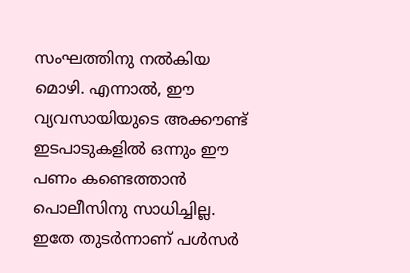സംഘത്തിനു നൽകിയ മൊഴി. എന്നാൽ, ഈ വ്യവസായിയുടെ അക്കൗണ്ട് ഇടപാടുകളിൽ ഒന്നും ഈ പണം കണ്ടെത്താൻ പൊലീസിനു സാധിച്ചില്ല. ഇതേ തുടർന്നാണ് പൾസർ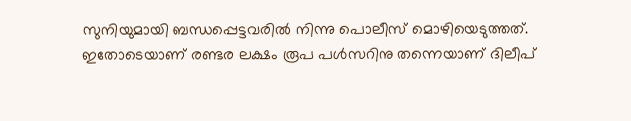സുനിയുമായി ബന്ധപ്പെട്ടവരിൽ നിന്നു പൊലീസ് മൊഴിയെടുത്തത്. ഇതോടെയാണ് രണ്ടര ലക്ഷം രൂപ പൾസറിനു തന്നെയാണ് ദിലീപ്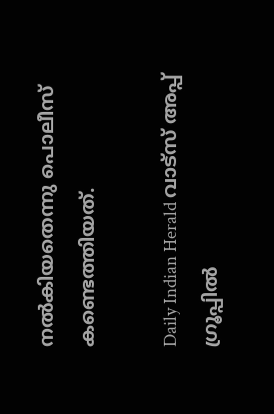നൽകിയതെന്നു പൊലീസ് കണ്ടെത്തിയത്.

Daily Indian Herald വാട്സ് അപ്പ് ഗ്രൂപ്പിൽ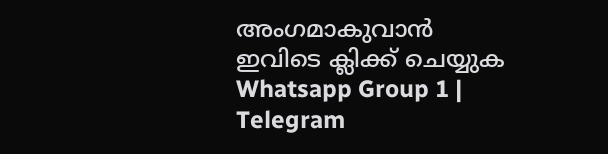അംഗമാകുവാൻ ഇവിടെ ക്ലിക്ക് ചെയ്യുക Whatsapp Group 1 | Telegram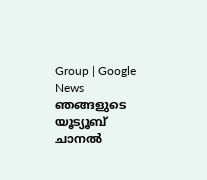Group | Google News ഞങ്ങളുടെ യൂട്യൂബ് ചാനൽ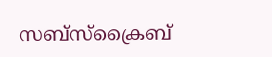സബ്സ്ക്രൈബ്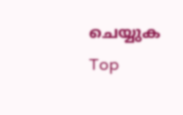ചെയ്യുക
Top